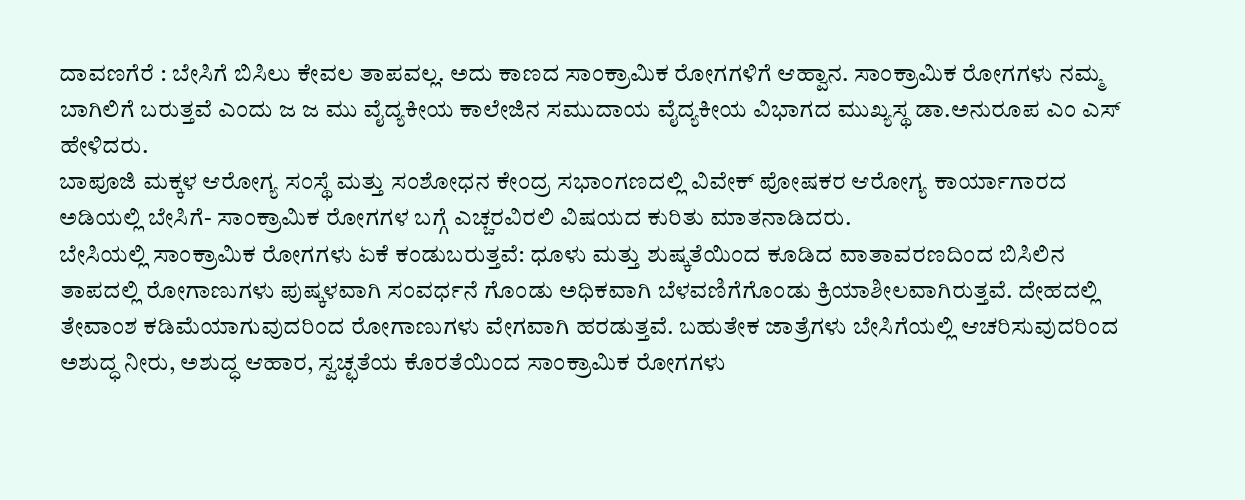ದಾವಣಗೆರೆ : ಬೇಸಿಗೆ ಬಿಸಿಲು ಕೇವಲ ತಾಪವಲ್ಲ. ಅದು ಕಾಣದ ಸಾಂಕ್ರಾಮಿಕ ರೋಗಗಳಿಗೆ ಆಹ್ವಾನ. ಸಾಂಕ್ರಾಮಿಕ ರೋಗಗಳು ನಮ್ಮ ಬಾಗಿಲಿಗೆ ಬರುತ್ತವೆ ಎಂದು ಜ ಜ ಮು ವೈದ್ಯಕೀಯ ಕಾಲೇಜಿನ ಸಮುದಾಯ ವೈದ್ಯಕೀಯ ವಿಭಾಗದ ಮುಖ್ಯಸ್ಥ ಡಾ.ಅನುರೂಪ ಎಂ ಎಸ್ ಹೇಳಿದರು.
ಬಾಪೂಜಿ ಮಕ್ಕಳ ಆರೋಗ್ಯ ಸಂಸ್ಥೆ ಮತ್ತು ಸಂಶೋಧನ ಕೇಂದ್ರ ಸಭಾಂಗಣದಲ್ಲಿ ವಿವೇಕ್ ಪೋಷಕರ ಆರೋಗ್ಯ ಕಾರ್ಯಾಗಾರದ ಅಡಿಯಲ್ಲಿ ಬೇಸಿಗೆ- ಸಾಂಕ್ರಾಮಿಕ ರೋಗಗಳ ಬಗ್ಗೆ ಎಚ್ಚರವಿರಲಿ ವಿಷಯದ ಕುರಿತು ಮಾತನಾಡಿದರು.
ಬೇಸಿಯಲ್ಲಿ ಸಾಂಕ್ರಾಮಿಕ ರೋಗಗಳು ಏಕೆ ಕಂಡುಬರುತ್ತವೆ: ಧೂಳು ಮತ್ತು ಶುಷ್ಕತೆಯಿಂದ ಕೂಡಿದ ವಾತಾವರಣದಿಂದ ಬಿಸಿಲಿನ ತಾಪದಲ್ಲಿ ರೋಗಾಣುಗಳು ಪುಷ್ಕಳವಾಗಿ ಸಂವರ್ಧನೆ ಗೊಂಡು ಅಧಿಕವಾಗಿ ಬೆಳವಣಿಗೆಗೊಂಡು ಕ್ರಿಯಾಶೀಲವಾಗಿರುತ್ತವೆ. ದೇಹದಲ್ಲಿ ತೇವಾಂಶ ಕಡಿಮೆಯಾಗುವುದರಿಂದ ರೋಗಾಣುಗಳು ವೇಗವಾಗಿ ಹರಡುತ್ತವೆ. ಬಹುತೇಕ ಜಾತ್ರೆಗಳು ಬೇಸಿಗೆಯಲ್ಲಿ ಆಚರಿಸುವುದರಿಂದ ಅಶುದ್ಧ ನೀರು, ಅಶುದ್ಧ ಆಹಾರ, ಸ್ವಚ್ಛತೆಯ ಕೊರತೆಯಿಂದ ಸಾಂಕ್ರಾಮಿಕ ರೋಗಗಳು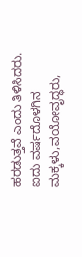ಹರಡುತ್ತವೆ ಎಂದು ತಿಳಿಸಿದರು.
ಐದು ವರ್ಷದೊಳಗಿನ ಮಕ್ಕಳು,ವಯೋವೃದ್ಧರು,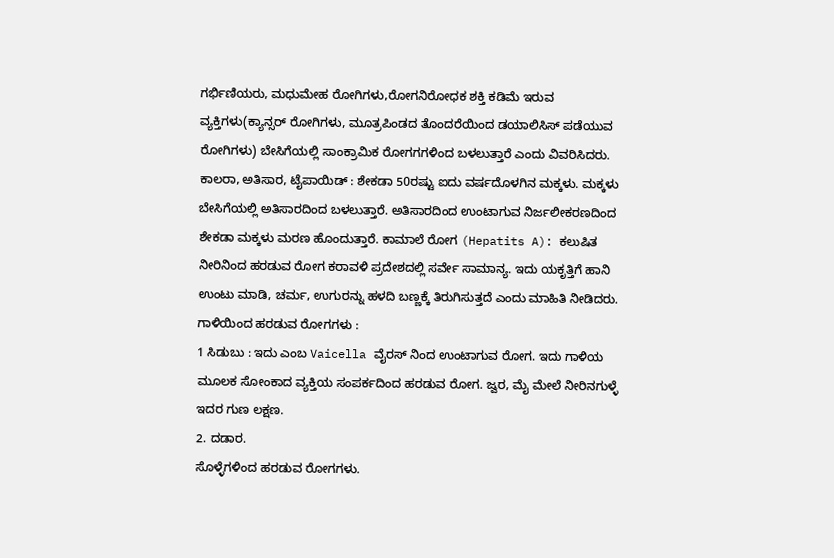ಗರ್ಭಿಣಿಯರು, ಮಧುಮೇಹ ರೋಗಿಗಳು,ರೋಗನಿರೋಧಕ ಶಕ್ತಿ ಕಡಿಮೆ ಇರುವ ವ್ಯಕ್ತಿಗಳು(ಕ್ಯಾನ್ಸರ್ ರೋಗಿಗಳು, ಮೂತ್ರಪಿಂಡದ ತೊಂದರೆಯಿಂದ ಡಯಾಲಿಸಿಸ್ ಪಡೆಯುವ ರೋಗಿಗಳು) ಬೇಸಿಗೆಯಲ್ಲಿ ಸಾಂಕ್ರಾಮಿಕ ರೋಗಗಗಳಿಂದ ಬಳಲುತ್ತಾರೆ ಎಂದು ವಿವರಿಸಿದರು.
ಕಾಲರಾ, ಅತಿಸಾರ, ಟೈಪಾಯಿಡ್ : ಶೇಕಡಾ 50ರಷ್ಟು ಐದು ವರ್ಷದೊಳಗಿನ ಮಕ್ಕಳು. ಮಕ್ಕಳು ಬೇಸಿಗೆಯಲ್ಲಿ ಅತಿಸಾರದಿಂದ ಬಳಲುತ್ತಾರೆ. ಅತಿಸಾರದಿಂದ ಉಂಟಾಗುವ ನಿರ್ಜಲೀಕರಣದಿಂದ ಶೇಕಡಾ ಮಕ್ಕಳು ಮರಣ ಹೊಂದುತ್ತಾರೆ. ಕಾಮಾಲೆ ರೋಗ (Hepatits A): ಕಲುಷಿತ ನೀರಿನಿಂದ ಹರಡುವ ರೋಗ ಕರಾವಳಿ ಪ್ರದೇಶದಲ್ಲಿ ಸರ್ವೇ ಸಾಮಾನ್ಯ. ಇದು ಯಕೃತ್ತಿಗೆ ಹಾನಿ ಉಂಟು ಮಾಡಿ, ಚರ್ಮ, ಉಗುರನ್ನು ಹಳದಿ ಬಣ್ಣಕ್ಕೆ ತಿರುಗಿಸುತ್ತದೆ ಎಂದು ಮಾಹಿತಿ ನೀಡಿದರು.
ಗಾಳಿಯಿಂದ ಹರಡುವ ರೋಗಗಳು :
1 ಸಿಡುಬು : ಇದು ಎಂಬ Vaicella ವೈರಸ್ ನಿಂದ ಉಂಟಾಗುವ ರೋಗ. ಇದು ಗಾಳಿಯ ಮೂಲಕ ಸೋಂಕಾದ ವ್ಯಕ್ತಿಯ ಸಂಪರ್ಕದಿಂದ ಹರಡುವ ರೋಗ. ಜ್ವರ, ಮೈ ಮೇಲೆ ನೀರಿನಗುಳ್ಳೆ ಇದರ ಗುಣ ಲಕ್ಷಣ.
2. ದಡಾರ.
ಸೊಳ್ಳೆಗಳಿಂದ ಹರಡುವ ರೋಗಗಳು.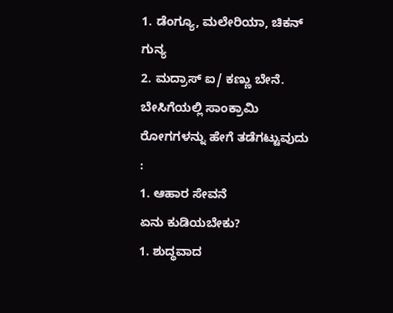1. ಡೆಂಗ್ಯೂ, ಮಲೇರಿಯಾ, ಚಿಕನ್ ಗುನ್ಯ
2. ಮದ್ರಾಸ್ ಐ/ ಕಣ್ಣು ಬೇನೆ.
ಬೇಸಿಗೆಯಲ್ಲಿ ಸಾಂಕ್ರಾಮಿ ರೋಗಗಳನ್ನು ಹೇಗೆ ತಡೆಗಟ್ಟುವುದು :
1. ಆಹಾರ ಸೇವನೆ
ಏನು ಕುಡಿಯಬೇಕು?
1. ಶುದ್ಧವಾದ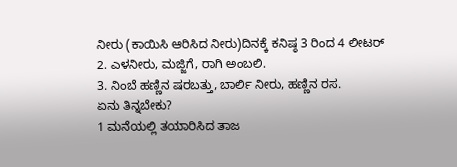ನೀರು (ಕಾಯಿಸಿ ಆರಿಸಿದ ನೀರು)ದಿನಕ್ಕೆ ಕನಿಷ್ಠ 3 ರಿಂದ 4 ಲೀಟರ್
2. ಎಳನೀರು, ಮಜ್ಜಿಗೆ, ರಾಗಿ ಅಂಬಲಿ.
3. ನಿಂಬೆ ಹಣ್ಣಿನ ಷರಬತ್ತು, ಬಾರ್ಲಿ ನೀರು, ಹಣ್ಣಿನ ರಸ.
ಏನು ತಿನ್ನಬೇಕು?
1 ಮನೆಯಲ್ಲಿ ತಯಾರಿಸಿದ ತಾಜ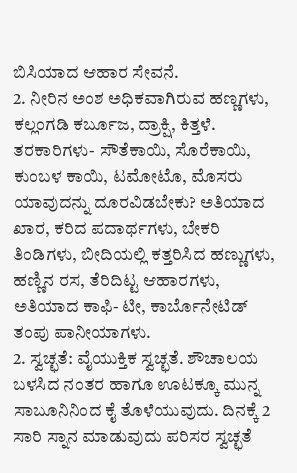ಬಿಸಿಯಾದ ಆಹಾರ ಸೇವನೆ.
2. ನೀರಿನ ಅಂಶ ಅಧಿಕವಾಗಿರುವ ಹಣ್ಣಗಳು, ಕಲ್ಲಂಗಡಿ ಕರ್ಬೂಜ, ದ್ರಾಕ್ಷಿ, ಕಿತ್ತಳೆ. ತರಕಾರಿಗಳು- ಸೌತೆಕಾಯಿ, ಸೊರೆಕಾಯಿ, ಕುಂಬಳ ಕಾಯಿ, ಟಮೋಟೊ, ಮೊಸರು
ಯಾವುದನ್ನು ದೂರವಿಡಬೇಕು? ಅತಿಯಾದ ಖಾರ, ಕರಿದ ಪದಾರ್ಥಗಳು, ಬೇಕರಿ ತಿಂಡಿಗಳು, ಬೀದಿಯಲ್ಲಿ ಕತ್ತರಿಸಿದ ಹಣ್ಣುಗಳು, ಹಣ್ಣಿನ ರಸ, ತೆರಿದಿಟ್ಟ ಆಹಾರಗಳು, ಅತಿಯಾದ ಕಾಫಿ- ಟೀ, ಕಾರ್ಬೊನೇಟಿಡ್ ತಂಪು ಪಾನೀಯಾಗಳು.
2. ಸ್ವಚ್ಛತೆ: ವೈಯುಕ್ತಿಕ ಸ್ವಚ್ಛತೆ. ಶೌಚಾಲಯ ಬಳಸಿದ ನಂತರ ಹಾಗೂ ಊಟಕ್ಕೂ ಮುನ್ನ ಸಾಬೂನಿನಿಂದ ಕೈ ತೊಳೆಯುವುದು. ದಿನಕ್ಕೆ 2 ಸಾರಿ ಸ್ನಾನ ಮಾಡುವುದು ಪರಿಸರ ಸ್ವಚ್ಛತೆ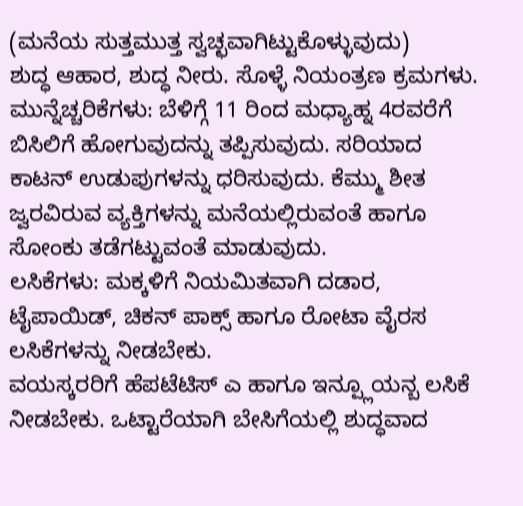(ಮನೆಯ ಸುತ್ತಮುತ್ತ ಸ್ವಚ್ಛವಾಗಿಟ್ಟುಕೊಳ್ಳುವುದು)
ಶುದ್ಧ ಆಹಾರ, ಶುದ್ಧ ನೀರು. ಸೊಳ್ಳೆ ನಿಯಂತ್ರಣ ಕ್ರಮಗಳು.
ಮುನ್ನೆಚ್ಚರಿಕೆಗಳು: ಬೆಳಿಗ್ಗೆ 11 ರಿಂದ ಮಧ್ಯಾಹ್ನ 4ರವರೆಗೆ ಬಿಸಿಲಿಗೆ ಹೋಗುವುದನ್ನು ತಪ್ಪಿಸುವುದು. ಸರಿಯಾದ ಕಾಟನ್ ಉಡುಪುಗಳನ್ನು ಧರಿಸುವುದು. ಕೆಮ್ಮು ಶೀತ ಜ್ವರವಿರುವ ವ್ಯಕ್ತಿಗಳನ್ನು ಮನೆಯಲ್ಲಿರುವಂತೆ ಹಾಗೂ ಸೋಂಕು ತಡೆಗಟ್ಟುವಂತೆ ಮಾಡುವುದು.
ಲಸಿಕೆಗಳು: ಮಕ್ಕಳಿಗೆ ನಿಯಮಿತವಾಗಿ ದಡಾರ, ಟೈಪಾಯಿಡ್, ಚಿಕನ್ ಪಾಕ್ಸ್ ಹಾಗೂ ರೋಟಾ ವೈರಸ ಲಸಿಕೆಗಳನ್ನು ನೀಡಬೇಕು.
ವಯಸ್ಕರರಿಗೆ ಹೆಪಟೆಟಿಸ್ ಎ ಹಾಗೂ ಇನ್ಪ್ಲೂಯನ್ಬ ಲಸಿಕೆ ನೀಡಬೇಕು. ಒಟ್ಟಾರೆಯಾಗಿ ಬೇಸಿಗೆಯಲ್ಲಿ ಶುದ್ಧವಾದ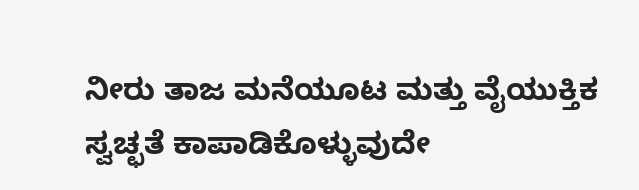ನೀರು ತಾಜ ಮನೆಯೂಟ ಮತ್ತು ವೈಯುಕ್ತಿಕ ಸ್ವಚ್ಛತೆ ಕಾಪಾಡಿಕೊಳ್ಳುವುದೇ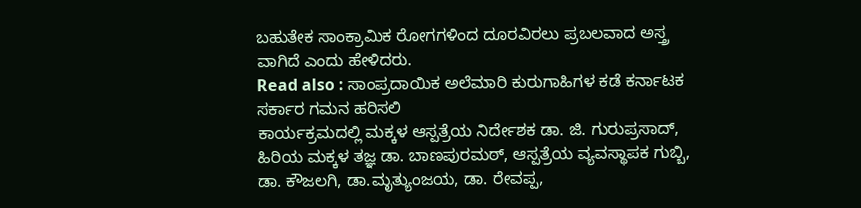ಬಹುತೇಕ ಸಾಂಕ್ರಾಮಿಕ ರೋಗಗಳಿಂದ ದೂರವಿರಲು ಪ್ರಬಲವಾದ ಅಸ್ತ್ರ ವಾಗಿದೆ ಎಂದು ಹೇಳಿದರು.
Read also : ಸಾಂಪ್ರದಾಯಿಕ ಅಲೆಮಾರಿ ಕುರುಗಾಹಿಗಳ ಕಡೆ ಕರ್ನಾಟಕ ಸರ್ಕಾರ ಗಮನ ಹರಿಸಲಿ
ಕಾರ್ಯಕ್ರಮದಲ್ಲಿ ಮಕ್ಕಳ ಆಸ್ಪತ್ರೆಯ ನಿರ್ದೇಶಕ ಡಾ. ಜಿ. ಗುರುಪ್ರಸಾದ್, ಹಿರಿಯ ಮಕ್ಕಳ ತಜ್ಞ ಡಾ. ಬಾಣಪುರಮಠ್, ಆಸ್ಪತ್ರೆಯ ವ್ಯವಸ್ಥಾಪಕ ಗುಬ್ಬಿ, ಡಾ. ಕೌಜಲಗಿ, ಡಾ.ಮೃತ್ಯುಂಜಯ, ಡಾ. ರೇವಪ್ಪ,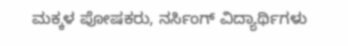ಮಕ್ಕಳ ಪೋಷಕರು, ನರ್ಸಿಂಗ್ ವಿದ್ಯಾರ್ಥಿಗಳು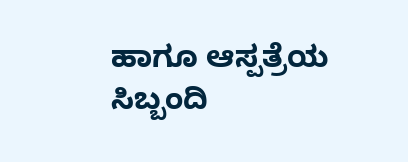ಹಾಗೂ ಆಸ್ಪತ್ರೆಯ ಸಿಬ್ಬಂದಿ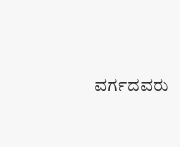ವರ್ಗದವರು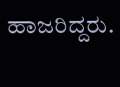ಹಾಜರಿದ್ದರು.